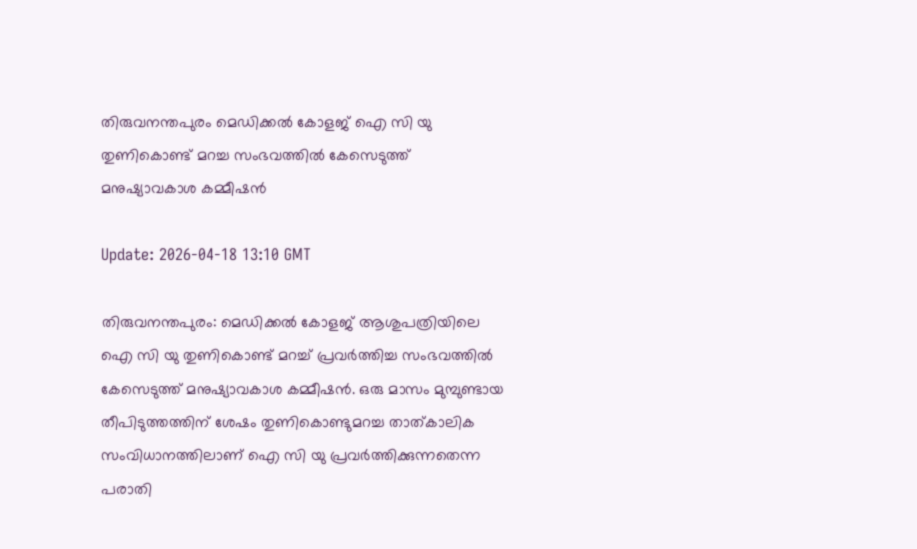തിരുവനന്തപുരം മെഡിക്കല്‍ കോളജ് ഐ സി യു തുണികൊണ്ട് മറച്ച സംഭവത്തില്‍ കേസെടുത്ത് മനുഷ്യാവകാശ കമ്മീഷന്‍

Update: 2026-04-18 13:10 GMT

തിരുവനന്തപുരം: മെഡിക്കല്‍ കോളജ് ആശുപത്രിയിലെ ഐ സി യു തുണികൊണ്ട് മറച്ച് പ്രവര്‍ത്തിച്ച സംഭവത്തില്‍ കേസെടുത്ത് മനുഷ്യാവകാശ കമ്മീഷന്‍. ഒരു മാസം മുമ്പുണ്ടായ തീപിടുത്തത്തിന് ശേഷം തുണികൊണ്ടുമറച്ച താത്കാലിക സംവിധാനത്തിലാണ് ഐ സി യു പ്രവര്‍ത്തിക്കുന്നതെന്ന പരാതി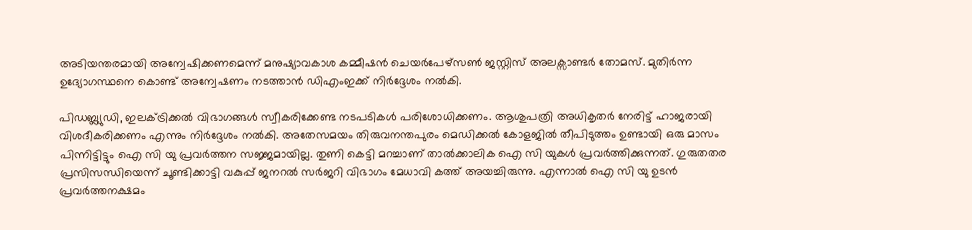അടിയന്തരമായി അന്വേഷിക്കണമെന്ന് മനുഷ്യാവകാശ കമ്മീഷന്‍ ചെയര്‍പേഴ്സണ്‍ ജസ്റ്റിസ് അലക്സാണ്ടര്‍ തോമസ്. മുതിര്‍ന്ന ഉദ്യോഗസ്ഥനെ കൊണ്ട് അന്വേഷണം നടത്താന്‍ ഡിഎംഇക്ക് നിര്‍ദ്ദേശം നല്‍കി.

പിഡബ്ല്യുഡി, ഇലക്ട്രിക്കല്‍ വിഭാഗങ്ങള്‍ സ്വീകരിക്കേണ്ട നടപടികള്‍ പരിശോധിക്കണം. ആശുപത്രി അധികൃതര്‍ നേരിട്ട് ഹാജരായി വിശദീകരിക്കണം എന്നും നിര്‍ദ്ദേശം നല്‍കി. അതേസമയം തിരുവനന്തപുരം മെഡിക്കല്‍ കോളജില്‍ തീപിടുത്തം ഉണ്ടായി ഒരു മാസം പിന്നിട്ടിട്ടും ഐ സി യു പ്രവര്‍ത്തന സജ്ജമായില്ല. തുണി കെട്ടി മറച്ചാണ് താല്‍ക്കാലിക ഐ സി യുകള്‍ പ്രവര്‍ത്തിക്കുന്നത്. ഗുരുതതര പ്രസിസന്ധിയെന്ന് ചൂണ്ടിക്കാട്ടി വകുപ്പ് ജനറല്‍ സര്‍ജറി വിഭാഗം മേധാവി കത്ത് അയച്ചിരുന്നു. എന്നാല്‍ ഐ സി യു ഉടന്‍ പ്രവര്‍ത്തനക്ഷമം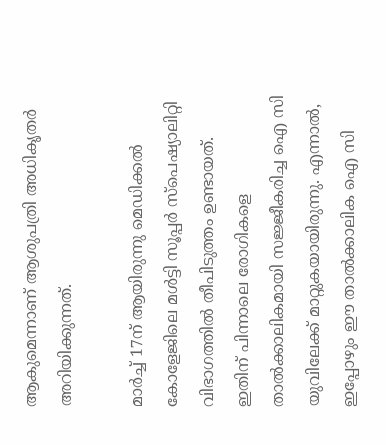ആകുമെന്നാണ് ആശുപത്രി അധികൃതര്‍ അറിയിക്കുന്നത്.

മാര്‍ച്ച് 17ന് ആയിരുന്നു മെഡിക്കല്‍ കോളേജിലെ മള്‍ട്ടി സൂപ്പര്‍ സ്‌പെഷ്യാലിറ്റി വിഭാഗത്തില്‍ തീപിടുത്തം ഉണ്ടായത്. ഇതിന് പിന്നാലെ രോഗികളെ താല്‍ക്കാലികമായി സജ്ജീകരിച്ച ഐ സി യുവിലേക്ക് മാറ്റുകയായിരുന്നു. എന്നാല്‍, ഇപ്പോഴും ഈ താല്‍ക്കാലിക ഐ സി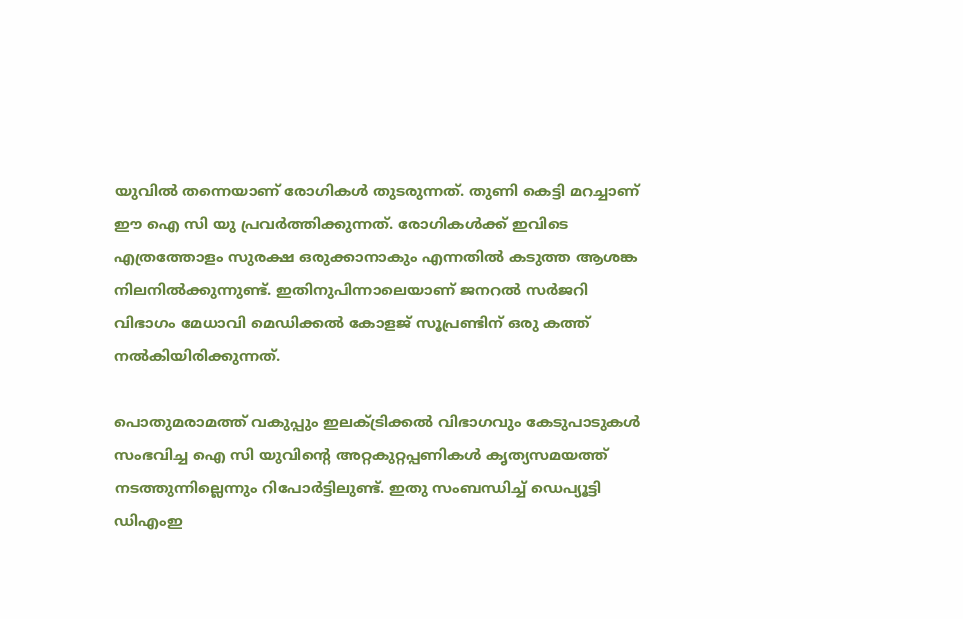യുവില്‍ തന്നെയാണ് രോഗികള്‍ തുടരുന്നത്. തുണി കെട്ടി മറച്ചാണ് ഈ ഐ സി യു പ്രവര്‍ത്തിക്കുന്നത്. രോഗികള്‍ക്ക് ഇവിടെ എത്രത്തോളം സുരക്ഷ ഒരുക്കാനാകും എന്നതില്‍ കടുത്ത ആശങ്ക നിലനില്‍ക്കുന്നുണ്ട്. ഇതിനുപിന്നാലെയാണ് ജനറല്‍ സര്‍ജറി വിഭാഗം മേധാവി മെഡിക്കല്‍ കോളജ് സൂപ്രണ്ടിന് ഒരു കത്ത് നല്‍കിയിരിക്കുന്നത്.

പൊതുമരാമത്ത് വകുപ്പും ഇലക്ട്രിക്കല്‍ വിഭാഗവും കേടുപാടുകള്‍ സംഭവിച്ച ഐ സി യുവിന്റെ അറ്റകുറ്റപ്പണികള്‍ കൃത്യസമയത്ത് നടത്തുന്നില്ലെന്നും റിപോര്‍ട്ടിലുണ്ട്. ഇതു സംബന്ധിച്ച് ഡെപ്യൂട്ടി ഡിഎംഇ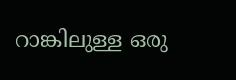റാങ്കിലുള്ള ഒരു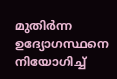മുതിര്‍ന്ന ഉദ്യോഗസ്ഥനെ നിയോഗിച്ച്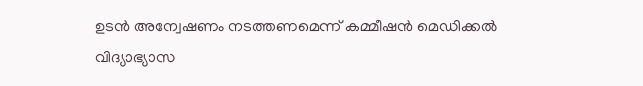ഉടന്‍ അന്വേഷണം നടത്തണമെന്ന് കമ്മീഷന്‍ മെഡിക്കല്‍ വിദ്യാഭ്യാസ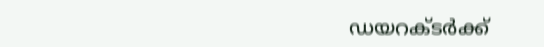ഡയറക്ടര്‍ക്ക്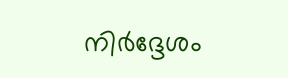നിര്‍ദ്ദേശം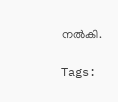നല്‍കി.

Tags: